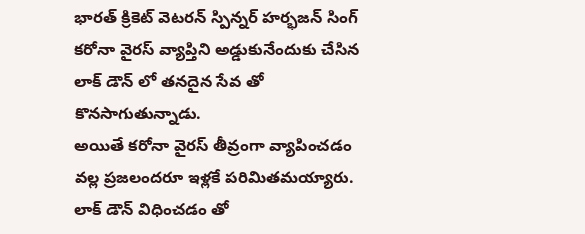భారత్ క్రికెట్ వెటరన్ స్పిన్నర్ హర్భజన్ సింగ్ కరోనా వైరస్ వ్యాప్తిని అడ్డుకునేందుకు చేసిన లాక్ డౌన్ లో తనదైన సేవ తో కొనసాగుతున్నాడు.
అయితే కరోనా వైరస్ తీవ్రంగా వ్యాపించడం వల్ల ప్రజలందరూ ఇళ్లకే పరిమితమయ్యారు. లాక్ డౌన్ విధించడం తో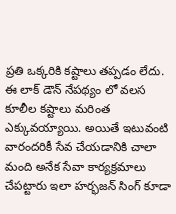ప్రతి ఒక్కరికి కష్టాలు తప్పడం లేదు.
ఈ లాక్ డౌన్ నేపథ్యం లో వలస కూలీల కష్టాలు మరింత ఎక్కువయ్యాయి. అయితే ఇటువంటి వారందరికీ సేవ చేయడానికి చాలా మంది అనేక సేవా కార్యక్రమాలు చేపట్టారు ఇలా హర్భజన్ సింగ్ కూడా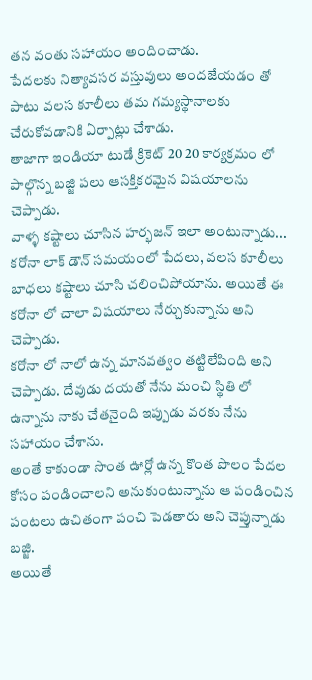తన వంతు సహాయం అందించాడు.
పేదలకు నిత్యావసర వస్తువులు అందజేయడం తో పాటు వలస కూలీలు తమ గమ్యస్థానాలకు చేరుకోవడానికి ఏర్పాట్లు చేశాడు.
తాజాగా ఇండియా టుడే క్రికెట్ 20 20 కార్యక్రమం లో పాల్గొన్న బజ్జి పలు ఆసక్తికరమైన విషయాలను చెప్పాడు.
వాళ్ళ కష్టాలు చూసిన హర్భజన్ ఇలా అంటున్నాడు... కరోనా లాక్ డౌన్ సమయంలో పేదలు, వలస కూలీలు బాధలు కష్టాలు చూసి చలించిపోయాను. అయితే ఈ కరోనా లో చాలా విషయాలు నేర్చుకున్నాను అని చెప్పాడు.
కరోనా లో నాలో ఉన్న మానవత్వం తట్టిలేపింది అని చెప్పాడు. దేవుడు దయతో నేను మంచి స్థితి లో ఉన్నాను నాకు చేతనైంది ఇప్పుడు వరకు నేను సహాయం చేశాను.
అంతే కాకుండా సొంత ఊర్లో ఉన్న కొంత పొలం పేదల కోసం పండించాలని అనుకుంటున్నాను ఆ పండించిన పంటలు ఉచితంగా పంచి పెడతారు అని చెప్తున్నాడు బజ్జి.
అయితే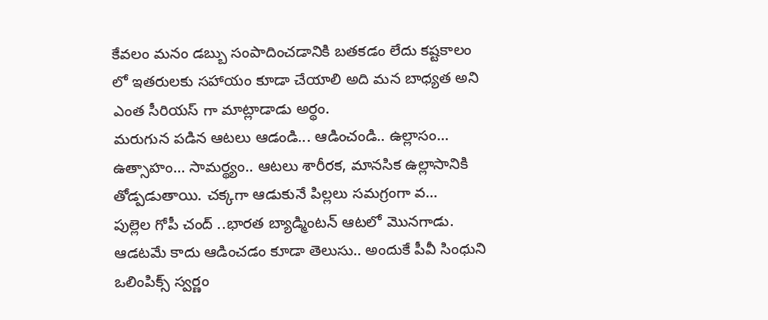కేవలం మనం డబ్బు సంపాదించడానికి బతకడం లేదు కష్టకాలం లో ఇతరులకు సహాయం కూడా చేయాలి అది మన బాధ్యత అని ఎంత సీరియస్ గా మాట్లాడాడు అర్థం.
మరుగున పడిన ఆటలు ఆడండి... ఆడించండి.. ఉల్లాసం... ఉత్సాహం... సామర్థ్యం.. ఆటలు శారీరక, మానసిక ఉల్లాసానికి తోడ్పడుతాయి. చక్కగా ఆడుకునే పిల్లలు సమగ్రంగా వ...
పుల్లెల గోపీ చంద్ ..భారత బ్యాడ్మింటన్ ఆటలో మొనగాడు. ఆడటమే కాదు ఆడించడం కూడా తెలుసు.. అందుకే పీవీ సింధుని ఒలింపిక్స్ స్వర్ణం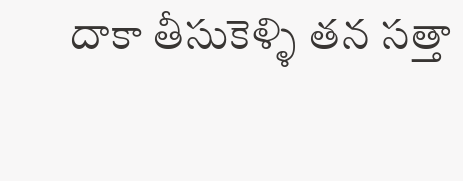దాకా తీసుకెళ్ళి తన సత్తా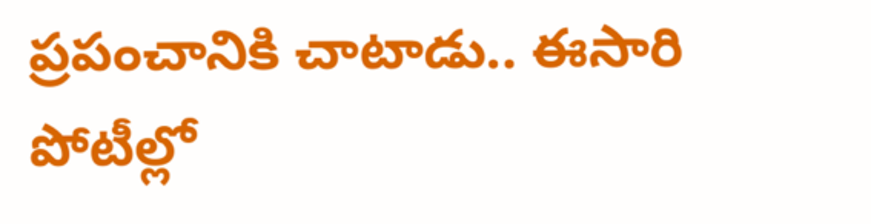ప్రపంచానికి చాటాడు.. ఈసారి పోటీల్లో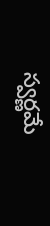స్వర్ణమే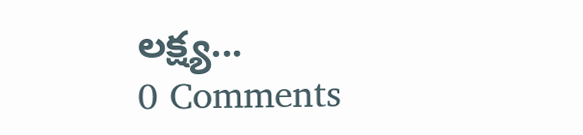లక్ష్య...
0 Comments